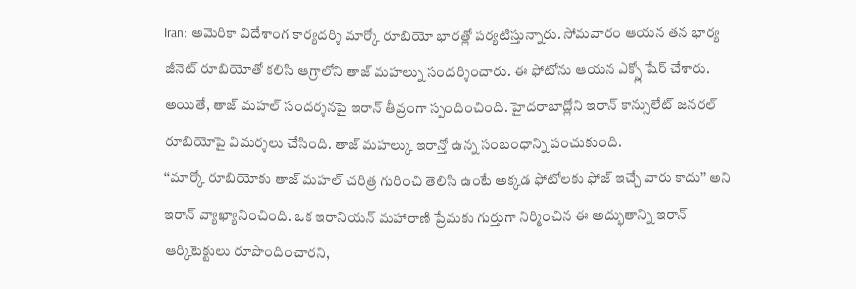Iran: అమెరికా విదేశాంగ కార్యదర్శి మార్కో రూబియో భారత్లో పర్యటిస్తున్నారు. సోమవారం ఆయన తన భార్య జీనెట్ రూబియోతో కలిసి ఆగ్రాలోని తాజ్ మహల్ను సందర్శించారు. ఈ ఫోటోను ఆయన ఎక్స్లో షేర్ చేశారు. అయితే, తాజ్ మహల్ సందర్శనపై ఇరాన్ తీవ్రంగా స్పందించింది. హైదరాబాద్లోని ఇరాన్ కాన్సులేట్ జనరల్ రూబియోపై విమర్శలు చేసింది. తాజ్ మహల్కు ఇరాన్తో ఉన్న సంబంధాన్ని పంచుకుంది.
‘‘మార్కో రూబియోకు తాజ్ మహల్ చరిత్ర గురించి తెలిసి ఉంటే అక్కడ ఫోటోలకు ఫోజ్ ఇచ్చే వారు కాదు’’ అని ఇరాన్ వ్యాఖ్యానించింది. ఒక ఇరానియన్ మహారాణి ప్రేమకు గుర్తుగా నిర్మించిన ఈ అద్భుతాన్ని ఇరాన్ ఆర్కిటెక్టులు రూపొందించారని,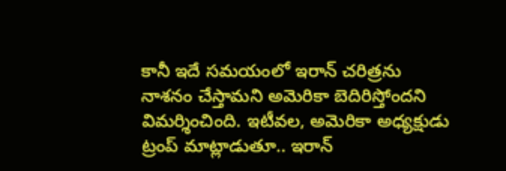కానీ ఇదే సమయంలో ఇరాన్ చరిత్రను నాశనం చేస్తామని అమెరికా బెదిరిస్తోందని విమర్శించింది. ఇటీవల, అమెరికా అధ్యక్షుడు ట్రంప్ మాట్లాడుతూ.. ఇరాన్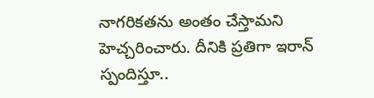నాగరికతను అంతం చేస్తామని హెచ్చరించారు. దీనికి ప్రతిగా ఇరాన్ స్పందిస్తూ..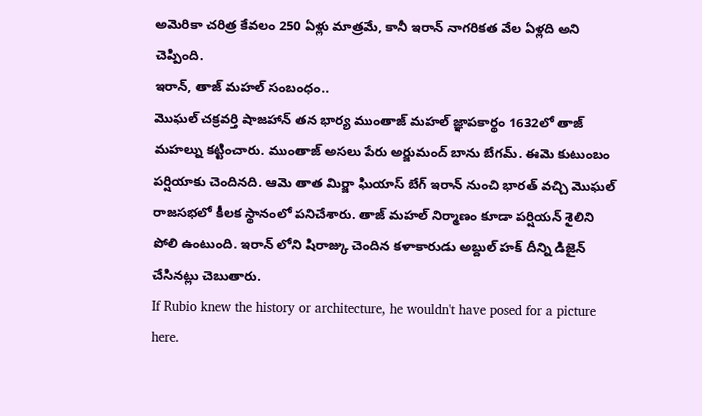అమెరికా చరిత్ర కేవలం 250 ఏళ్లు మాత్రమే, కానీ ఇరాన్ నాగరికత వేల ఏళ్లది అని చెప్పింది.
ఇరాన్, తాజ్ మహల్ సంబంధం..
మొఘల్ చక్రవర్తి షాజహాన్ తన భార్య ముంతాజ్ మహల్ జ్ఞాపకార్థం 1632లో తాజ్ మహల్ను కట్టించారు. ముంతాజ్ అసలు పేరు అర్జుమంద్ బాను బేగమ్. ఈమె కుటుంబం పర్షియాకు చెందినది. ఆమె తాత మిర్జా ఘియాస్ బేగ్ ఇరాన్ నుంచి భారత్ వచ్చి మొఘల్ రాజసభలో కీలక స్థానంలో పనిచేశారు. తాజ్ మహల్ నిర్మాణం కూడా పర్షియన్ శైలిని పోలి ఉంటుంది. ఇరాన్ లోని షిరాజ్కు చెందిన కళాకారుడు అబ్దుల్ హక్ దీన్ని డిజైన్ చేసినట్లు చెబుతారు.
If Rubio knew the history or architecture, he wouldn't have posed for a picture here.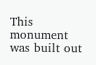This monument was built out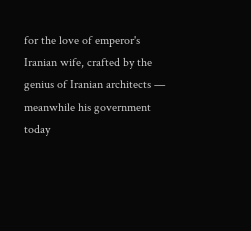for the love of emperor's Iranian wife, crafted by the genius of Iranian architects — meanwhile his government today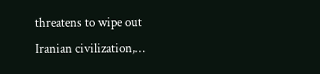threatens to wipe out Iranian civilization,…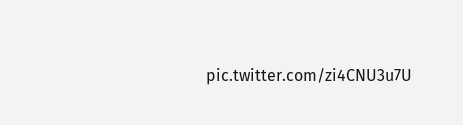pic.twitter.com/zi4CNU3u7U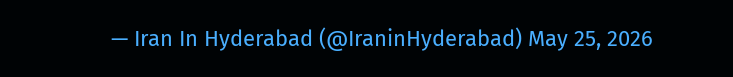— Iran In Hyderabad (@IraninHyderabad) May 25, 2026